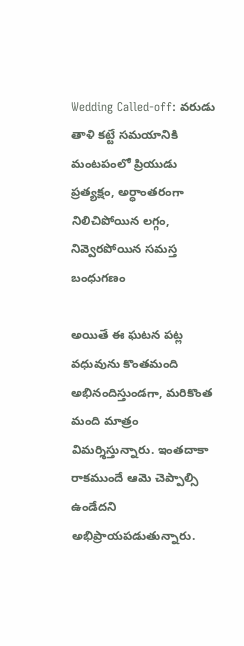Wedding Called-off: వరుడు తాళి కట్టే సమయానికి మంటపంలో ప్రియుడు ప్రత్యక్షం, అర్ధాంతరంగా నిలిచిపోయిన లగ్గం, నివ్వెరపోయిన సమస్త బంధుగణం

అయితే ఈ ఘటన పట్ల వధువును కొంతమంది అభినందిస్తుండగా, మరికొంత మంది మాత్రం విమర్శిస్తున్నారు. ఇంతదాకా రాకముందే ఆమె చెప్పాల్సి ఉండేదని అభిప్రాయపడుతున్నారు.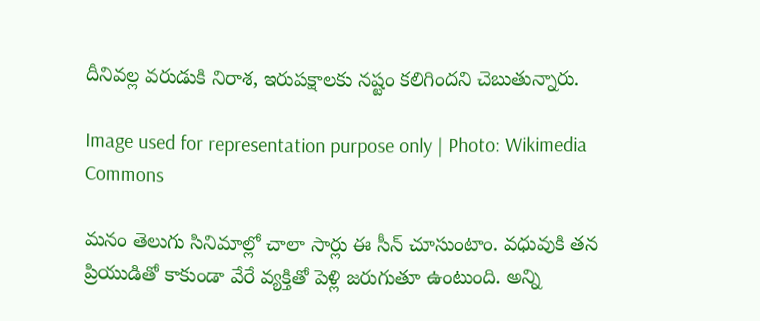దీనివల్ల వరుడుకి నిరాశ, ఇరుపక్షాలకు నష్టం కలిగిందని చెబుతున్నారు.

Image used for representation purpose only | Photo: Wikimedia Commons

మనం తెలుగు సినిమాల్లో చాలా సార్లు ఈ సీన్ చూసుంటాం. వధువుకి తన ప్రియుడితో కాకుండా వేరే వ్యక్తితో పెళ్లి జరుగుతూ ఉంటుంది. అన్ని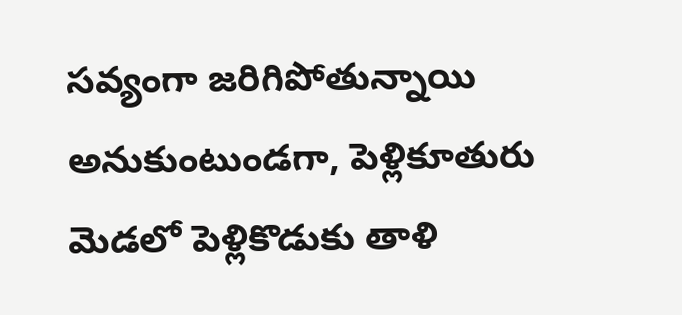సవ్యంగా జరిగిపోతున్నాయి అనుకుంటుండగా, పెళ్లికూతురు మెడలో పెళ్లికొడుకు తాళి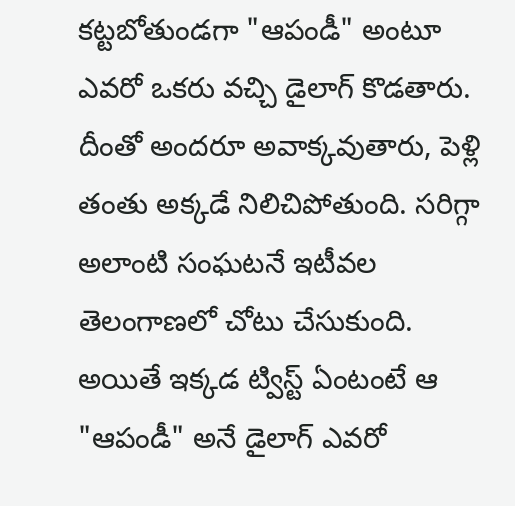కట్టబోతుండగా "ఆపండీ" అంటూ ఎవరో ఒకరు వచ్చి డైలాగ్ కొడతారు. దీంతో అందరూ అవాక్కవుతారు, పెళ్లి తంతు అక్కడే నిలిచిపోతుంది. సరిగ్గా అలాంటి సంఘటనే ఇటీవల తెలంగాణలో చోటు చేసుకుంది. అయితే ఇక్కడ ట్విస్ట్ ఏంటంటే ఆ "ఆపండీ" అనే డైలాగ్ ఎవరో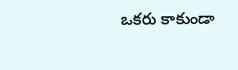ఒకరు కాకుండా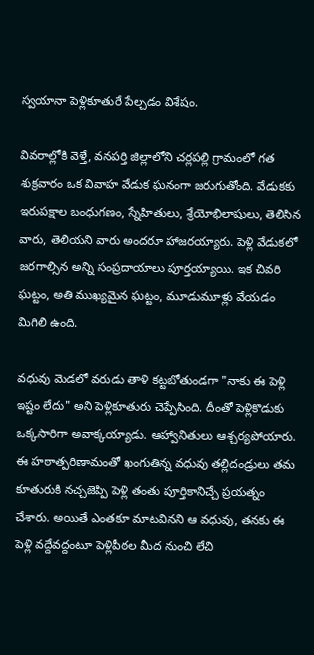స్వయానా పెళ్లికూతురే పేల్చడం విశేషం.

వివరాల్లోకి వెళ్తే, వనపర్తి జిల్లాలోని చర్లపల్లి గ్రామంలో గత శుక్రవారం ఒక వివాహ వేడుక ఘనంగా జరుగుతోంది. వేడుకకు ఇరుపక్షాల బంధుగణం, స్నేహితులు, శ్రేయోభిలాషులు, తెలిసిన వారు, తెలియని వారు అందరూ హాజరయ్యారు. పెళ్లి వేడుకలో జరగాల్సిన అన్ని సంప్రదాయాలు పూర్తయ్యాయి. ఇక చివరి ఘట్టం, అతి ముఖ్యమైన ఘట్టం, మూడుమూళ్లు వేయడం మిగిలి ఉంది.

వధువు మెడలో వరుడు తాళి కట్టబోతుండగా "నాకు ఈ పెళ్లి ఇష్టం లేదు" అని పెళ్లికూతురు చెప్పేసింది. దీంతో పెళ్లికొడుకు ఒక్కసారిగా అవాక్కయ్యాడు. ఆహ్వానితులు ఆశ్చర్యపోయారు. ఈ హఠాత్పరిణామంతో ఖంగుతిన్న వధువు తల్లిదండ్రులు తమ కూతురుకి నచ్చజెప్పి పెళ్లి తంతు పూర్తికానిచ్చే ప్రయత్నం చేశారు. అయితే ఎంతకూ మాటవినని ఆ వధువు, తనకు ఈ పెళ్లి వద్దేవద్దంటూ పెళ్లిపీఠల మీద నుంచి లేచి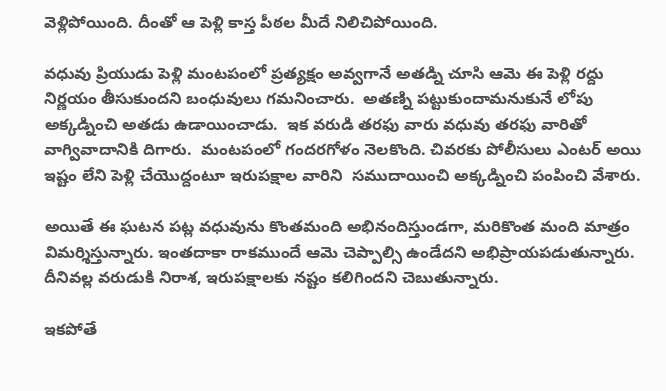వెళ్లిపోయింది. దీంతో ఆ పెళ్లి కాస్త పీఠల మీదే నిలిచిపోయింది.

వధువు ప్రియుడు పెళ్లి మంటపంలో ప్రత్యక్షం అవ్వగానే అతడ్ని చూసి ఆమె ఈ పెళ్లి రద్దు నిర్ణయం తీసుకుందని బంధువులు గమనించారు.  అతణ్ని పట్టుకుందామనుకునే లోపు అక్కడ్నించి అతడు ఉడాయించాడు.  ఇక వరుడి తరఫు వారు వధువు తరఫు వారితో వాగ్వివాదానికి దిగారు.  మంటపంలో గందరగోళం నెలకొంది. చివరకు పోలీసులు ఎంటర్ అయి ఇష్టం లేని పెళ్లి చేయొద్దంటూ ఇరుపక్షాల వారిని  సముదాయించి అక్కడ్నించి పంపించి వేశారు.

అయితే ఈ ఘటన పట్ల వధువును కొంతమంది అభినందిస్తుండగా, మరికొంత మంది మాత్రం విమర్శిస్తున్నారు. ఇంతదాకా రాకముందే ఆమె చెప్పాల్సి ఉండేదని అభిప్రాయపడుతున్నారు. దీనివల్ల వరుడుకి నిరాశ, ఇరుపక్షాలకు నష్టం కలిగిందని చెబుతున్నారు.

ఇకపోతే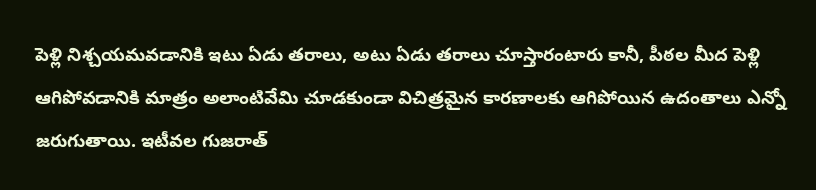పెళ్లి నిశ్చయమవడానికి ఇటు ఏడు తరాలు, అటు ఏడు తరాలు చూస్తారంటారు కానీ, పీఠల మీద పెళ్లి ఆగిపోవడానికి మాత్రం అలాంటివేమి చూడకుండా విచిత్రమైన కారణాలకు ఆగిపోయిన ఉదంతాలు ఎన్నో జరుగుతాయి. ఇటీవల గుజరాత్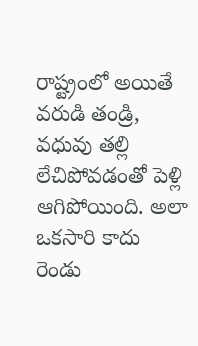రాష్ట్రంలో అయితే వరుడి తండ్రి, వధువు తల్లి లేచిపోవడంతో పెళ్లి ఆగిపోయింది. అలా ఒకసారి కాదు రెండు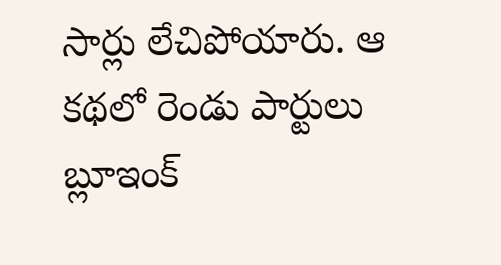సార్లు లేచిపోయారు. ఆ కథలో రెండు పార్టులు  బ్లూఇంక్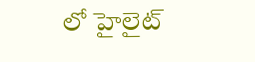లో హైలైట్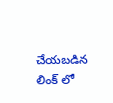చేయబడిన లింక్ లో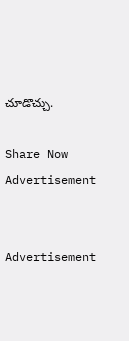చూడొచ్చు.

Share Now
Advertisement


Advertisement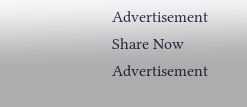Advertisement
Share Now
Advertisement